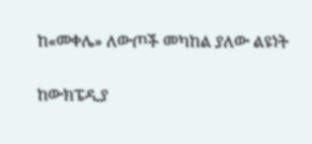ከ«መቀሌ» ለውጦች መካከል ያለው ልዩነት

ከውክፔዲያ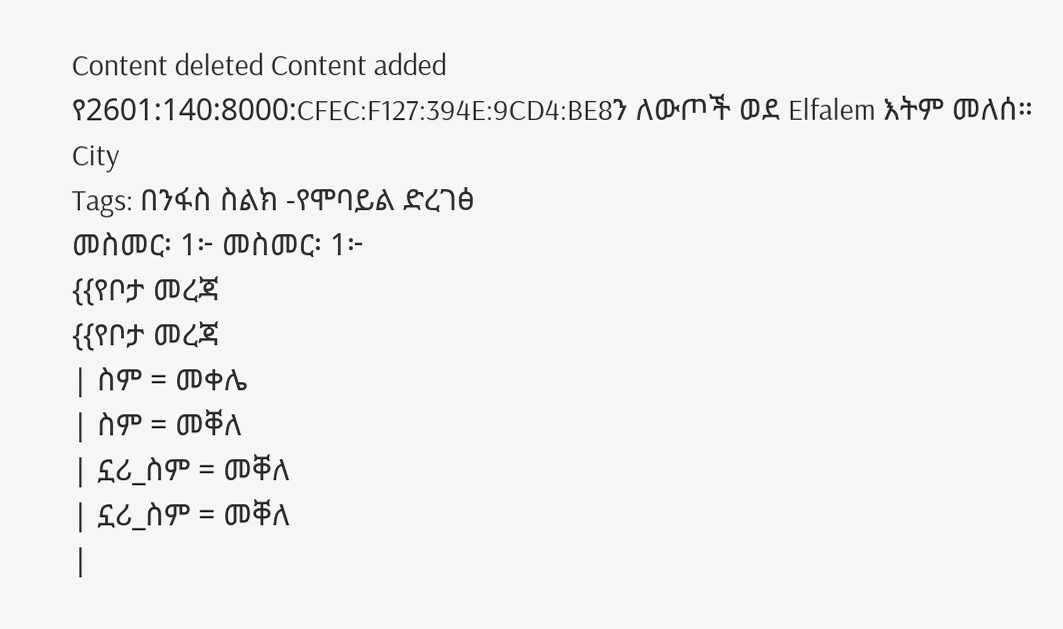Content deleted Content added
የ2601:140:8000:CFEC:F127:394E:9CD4:BE8ን ለውጦች ወደ Elfalem እትም መለሰ።
City
Tags: በንፋስ ስልክ -የሞባይል ድረገፅ
መስመር፡ 1፦ መስመር፡ 1፦
{{የቦታ መረጃ
{{የቦታ መረጃ
| ስም = መቀሌ
| ስም = መቐለ
| ኗሪ_ስም = መቐለ
| ኗሪ_ስም = መቐለ
|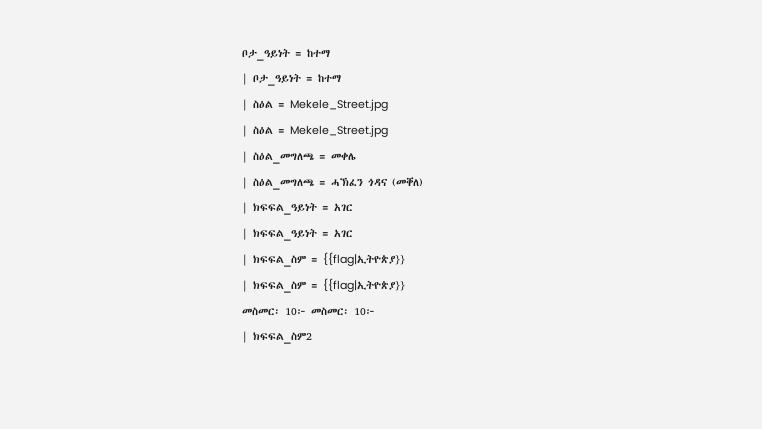ቦታ_ዓይነት = ከተማ
| ቦታ_ዓይነት = ከተማ
| ስዕል = Mekele_Street.jpg
| ስዕል = Mekele_Street.jpg
| ስዕል_መግለጫ = መቀሌ
| ስዕል_መግለጫ = ሓኽፈን ጎዳና (መቐለ)
| ክፍፍል_ዓይነት = አገር
| ክፍፍል_ዓይነት = አገር
| ክፍፍል_ስም = {{flag|ኢትዮጵያ}}
| ክፍፍል_ስም = {{flag|ኢትዮጵያ}}
መስመር፡ 10፦ መስመር፡ 10፦
| ክፍፍል_ስም2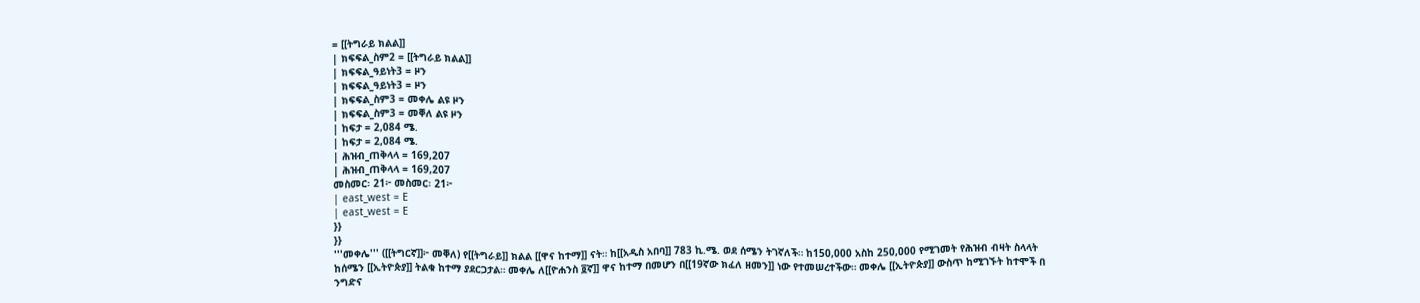= [[ትግራይ ክልል]]
| ክፍፍል_ስም2 = [[ትግራይ ክልል]]
| ክፍፍል_ዓይነት3 = ዞን
| ክፍፍል_ዓይነት3 = ዞን
| ክፍፍል_ስም3 = መቀሌ ልዩ ዞን
| ክፍፍል_ስም3 = መቐለ ልዩ ዞን
| ከፍታ = 2,084 ሜ.
| ከፍታ = 2,084 ሜ.
| ሕዝብ_ጠቅላላ = 169,207
| ሕዝብ_ጠቅላላ = 169,207
መስመር፡ 21፦ መስመር፡ 21፦
| east_west = E
| east_west = E
}}
}}
'''መቀሌ''' ([[ትግርኛ]]፦ መቐለ) የ[[ትግራይ]] ክልል [[ዋና ከተማ]] ናት። ከ[[አዲስ አበባ]] 783 ኪ.ሜ. ወደ ሰሜን ትገኛለች። ከ150,000 አስከ 250,000 የሚገመት የሕዝብ ብዛት ስላላት ከሰሜን [[ኢትዮጵያ]] ትልቁ ከተማ ያደርጋታል። መቀሌ ለ[[ዮሐንስ ፬ኛ]] ዋና ከተማ በመሆን በ[[19ኛው ክፈለ ዘመን]] ነው የተመሠረተችው። መቀሌ [[ኢትዮጵያ]] ውስጥ ከሚገኙት ከተሞች በ ንግድና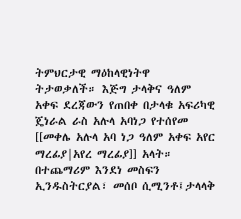ትምህርታዊ ማዕከላዊነትዋ ትታወቃለች። እጅግ ታላቅና ዓለም አቀፍ ደረጃውን የጠበቀ በታላቁ አፍሪካዊ ጄነራል ራስ አሉላ አባነጋ የተሰየመ [[መቀሌ አሉላ አባ ነጋ ዓለም አቀፍ አየር ማረፊያ|አየረ ማረፊያ]] አላት። በተጨማሪም እንደነ መስፍን ኢንዱስትርያል፣ መሰቦ ሲሚንቶ፤ታላላቅ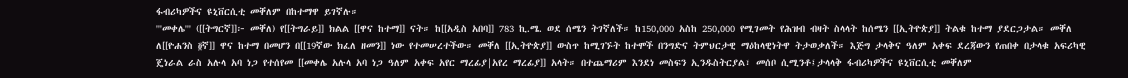ፋብሪካዎችና ዩኒቨርሲቲ መቐለም በከተማዋ ይገኛሉ።
'''መቀሌ''' ([[ትግርኛ]]፦ መቐለ) የ[[ትግራይ]] ክልል [[ዋና ከተማ]] ናት። ከ[[አዲስ አበባ]] 783 ኪ.ሜ. ወደ ሰሜን ትገኛለች። ከ150,000 አስከ 250,000 የሚገመት የሕዝብ ብዛት ስላላት ከሰሜን [[ኢትዮጵያ]] ትልቁ ከተማ ያደርጋታል። መቐለ ለ[[ዮሐንስ ፬ኛ]] ዋና ከተማ በመሆን በ[[19ኛው ክፈለ ዘመን]] ነው የተመሠረተችው። መቐለ [[ኢትዮጵያ]] ውስጥ ከሚገኙት ከተሞች በንግድና ትምህርታዊ ማዕከላዊነትዋ ትታወቃለች። እጅግ ታላቅና ዓለም አቀፍ ደረጃውን የጠበቀ በታላቁ አፍሪካዊ ጄነራል ራስ አሉላ አባ ነጋ የተሰየመ [[መቀሌ አሉላ አባ ነጋ ዓለም አቀፍ አየር ማረፊያ|አየረ ማረፊያ]] አላት። በተጨማሪም እንደነ መስፍን ኢንዱስትርያል፣ መሰቦ ሲሚንቶ፤ታላላቅ ፋብሪካዎችና ዩኒቨርሲቲ መቐለም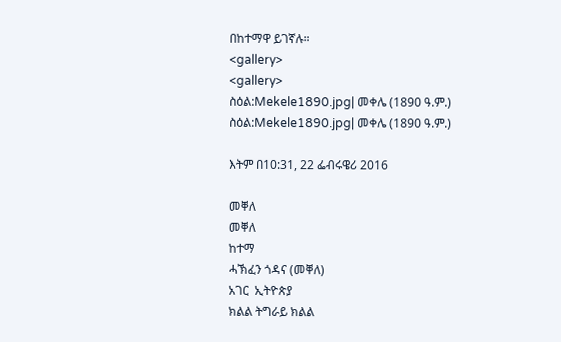በከተማዋ ይገኛሉ።
<gallery>
<gallery>
ስዕል:Mekele1890.jpg| መቀሌ (1890 ዓ.ም.)
ስዕል:Mekele1890.jpg| መቀሌ (1890 ዓ.ም.)

እትም በ10:31, 22 ፌብሩዌሪ 2016

መቐለ
መቐለ
ከተማ
ሓኽፈን ጎዳና (መቐለ)
አገር  ኢትዮጵያ
ክልል ትግራይ ክልል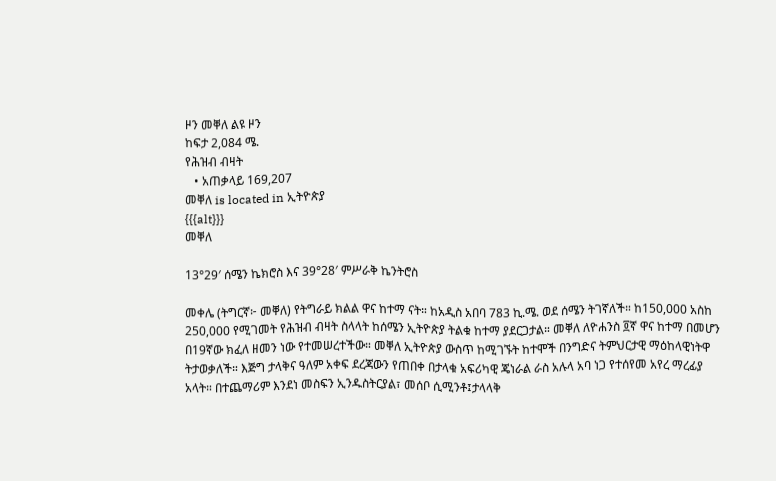ዞን መቐለ ልዩ ዞን
ከፍታ 2,084 ሜ.
የሕዝብ ብዛት
   • አጠቃላይ 169,207
መቐለ is located in ኢትዮጵያ
{{{alt}}}
መቐለ

13°29′ ሰሜን ኬክሮስ እና 39°28′ ምሥራቅ ኬንትሮስ

መቀሌ (ትግርኛ፦ መቐለ) የትግራይ ክልል ዋና ከተማ ናት። ከአዲስ አበባ 783 ኪ.ሜ. ወደ ሰሜን ትገኛለች። ከ150,000 አስከ 250,000 የሚገመት የሕዝብ ብዛት ስላላት ከሰሜን ኢትዮጵያ ትልቁ ከተማ ያደርጋታል። መቐለ ለዮሐንስ ፬ኛ ዋና ከተማ በመሆን በ19ኛው ክፈለ ዘመን ነው የተመሠረተችው። መቐለ ኢትዮጵያ ውስጥ ከሚገኙት ከተሞች በንግድና ትምህርታዊ ማዕከላዊነትዋ ትታወቃለች። እጅግ ታላቅና ዓለም አቀፍ ደረጃውን የጠበቀ በታላቁ አፍሪካዊ ጄነራል ራስ አሉላ አባ ነጋ የተሰየመ አየረ ማረፊያ አላት። በተጨማሪም እንደነ መስፍን ኢንዱስትርያል፣ መሰቦ ሲሚንቶ፤ታላላቅ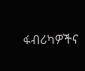ፋብሪካዎችና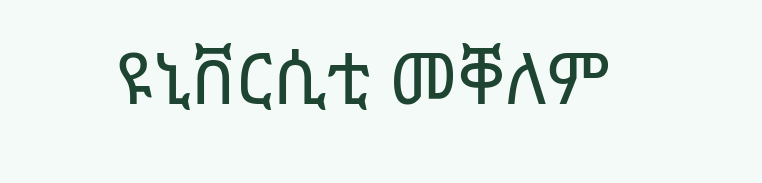ዩኒቨርሲቲ መቐለም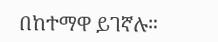በከተማዋ ይገኛሉ።